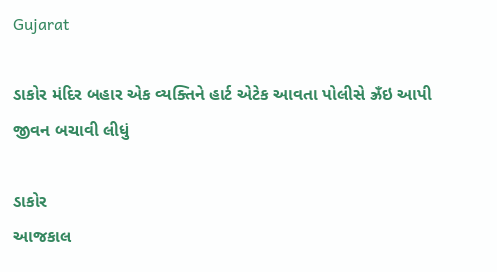Gujarat

ડાકોર મંદિર બહાર એક વ્યક્તિને હાર્ટ એટેક આવતા પોલીસે ઝ્રઁઇ આપી જીવન બચાવી લીધું

ડાકોર
આજકાલ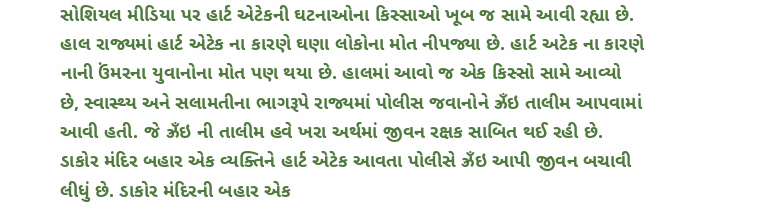સોશિયલ મીડિયા પર હાર્ટ એટેકની ઘટનાઓના કિસ્સાઓ ખૂબ જ સામે આવી રહ્યા છે. હાલ રાજ્યમાં હાર્ટ એટેક ના કારણે ઘણા લોકોના મોત નીપજ્યા છે. હાર્ટ અટેક ના કારણે નાની ઉંમરના યુવાનોના મોત પણ થયા છે. હાલમાં આવો જ એક કિસ્સો સામે આવ્યો છે, સ્વાસ્થ્ય અને સલામતીના ભાગરૂપે રાજ્યમાં પોલીસ જવાનોને ઝ્રઁઇ તાલીમ આપવામાં આવી હતી. જે ઝ્રઁઇ ની તાલીમ હવે ખરા અર્થમાં જીવન રક્ષક સાબિત થઈ રહી છે. ડાકોર મંદિર બહાર એક વ્યક્તિને હાર્ટ એટેક આવતા પોલીસે ઝ્રઁઇ આપી જીવન બચાવી લીધું છે. ડાકોર મંદિરની બહાર એક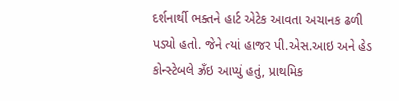દર્શનાર્થી ભક્તને હાર્ટ એટેક આવતા અચાનક ઢળી પડ્યો હતો. જેને ત્યાં હાજર પી.એસ.આઇ અને હેડ કોન્સ્ટેબલે ઝ્રઁઇ આપ્યું હતું, પ્રાથમિક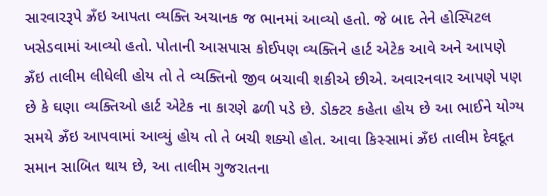સારવારરૂપે ઝ્રઁઇ આપતા વ્યક્તિ અચાનક જ ભાનમાં આવ્યો હતો. જે બાદ તેને હોસ્પિટલ ખસેડવામાં આવ્યો હતો. પોતાની આસપાસ કોઈપણ વ્યક્તિને હાર્ટ એટેક આવે અને આપણે ઝ્રઁઇ તાલીમ લીધેલી હોય તો તે વ્યક્તિનો જીવ બચાવી શકીએ છીએ. અવારનવાર આપણે પણ છે કે ઘણા વ્યક્તિઓ હાર્ટ એટેક ના કારણે ઢળી પડે છે. ડોક્ટર કહેતા હોય છે આ ભાઈને યોગ્ય સમયે ઝ્રઁઇ આપવામાં આવ્યું હોય તો તે બચી શક્યો હોત. આવા કિસ્સામાં ઝ્રઁઇ તાલીમ દેવદૂત સમાન સાબિત થાય છે, આ તાલીમ ગુજરાતના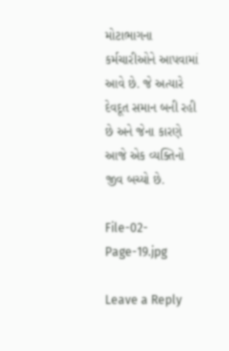મોટાભાગના કર્મચારીઓને આપવામાં આવે છે. જે અત્યારે દેવદૂત સમાન બની રહી છે અને જેના કારણે આજે એક વ્યક્તિનો જીવ બચ્યો છે.

File-02-Page-19.jpg

Leave a Reply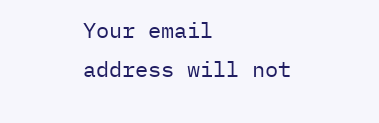Your email address will not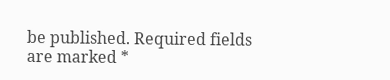be published. Required fields are marked *